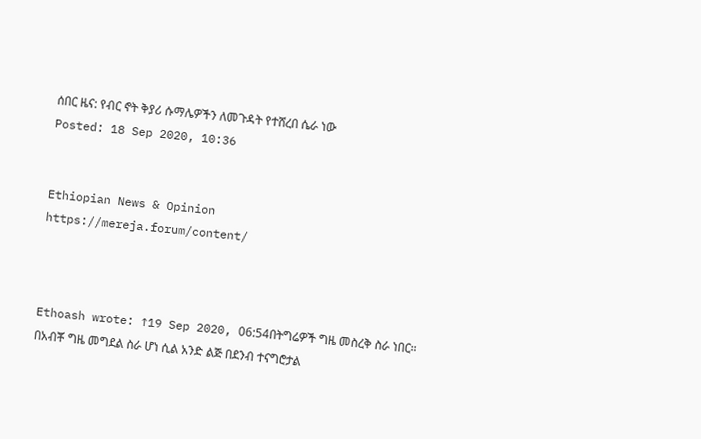ሰበር ዜና: የብር ኖት ቅያሪ ሱማሌዎችን ለመጉዳት የተሸረበ ሴራ ነው
Posted: 18 Sep 2020, 10:36


Ethiopian News & Opinion
https://mereja.forum/content/



Ethoash wrote: ↑19 Sep 2020, 06:54በትግሬዎች ግዜ መስረቅ ስራ ነበር።
በአብቾ ግዜ መግደል ስራ ሆነ ሲል አንድ ልጅ በደንብ ተናግሮታል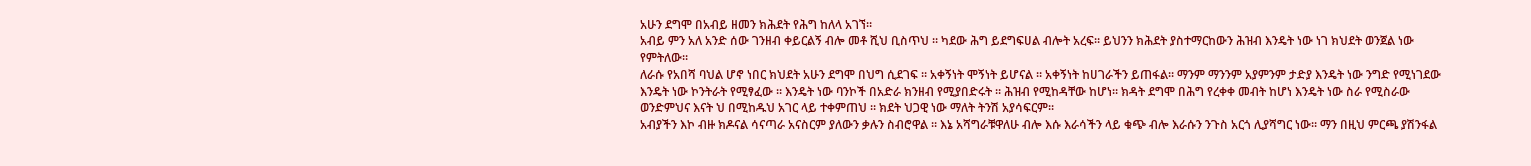አሁን ደግሞ በአብይ ዘመን ክሕደት የሕግ ከለላ አገኘ።
አብይ ምን አለ አንድ ሰው ገንዘብ ቀይርልኝ ብሎ መቶ ሺህ ቢስጥህ ። ካደው ሕግ ይደግፍሀል ብሎት አረፍ። ይህንን ክሕደት ያስተማርከውን ሕዝብ እንዴት ነው ነገ ክህደት ወንጀል ነው የምትለው።
ለራሱ የአበሻ ባህል ሆኖ ነበር ክህደት አሁን ደግሞ በህግ ሲደገፍ ። አቀኝነት ሞኝነት ይሆናል ። አቀኝነት ከሀገራችን ይጠፋል። ማንም ማንንም አያምንም ታድያ እንዴት ነው ንግድ የሚነገደው እንዴት ነው ኮንትራት የሚፃፈው ። እንዴት ነው ባንኮች በአድራ ክንዘብ የሚያበድሩት ። ሕዝብ የሚከዳቸው ከሆነ። ክዳት ደግሞ በሕግ የረቀቀ መብት ከሆነ እንዴት ነው ስራ የሚስራው ወንድምህና እናት ህ በሚከዱህ አገር ላይ ተቀምጠህ ። ክደት ህጋዊ ነው ማለት ትንሽ አያሳፍርም።
አብያችን እኮ ብዙ ክዶናል ሳናጣራ አናስርም ያለውን ቃሉን ስብሮዋል ። እኔ አሻግራቹዋለሁ ብሎ እሱ እራሳችን ላይ ቁጭ ብሎ እራሱን ንጉስ አርጎ ሊያሻግር ነው። ማን በዚህ ምርጫ ያሽንፋል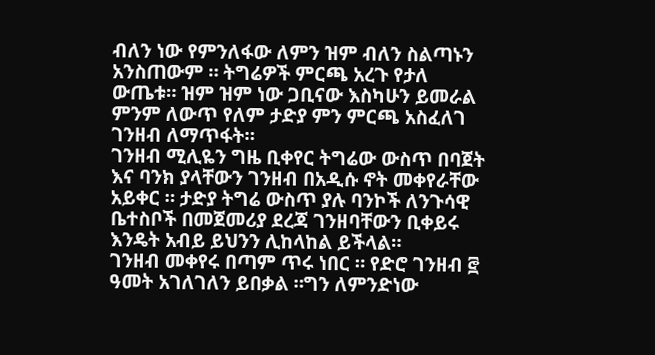ብለን ነው የምንለፋው ለምን ዝም ብለን ስልጣኑን አንስጠውም ። ትግሬዎች ምርጫ አረጉ የታለ ውጤቱ። ዝም ዝም ነው ጋቢናው እስካሁን ይመራል ምንም ለውጥ የለም ታድያ ምን ምርጫ አስፈለገ ገንዘብ ለማጥፋት።
ገንዘብ ሚሊዬን ግዜ ቢቀየር ትግሬው ውስጥ በባጀት እና ባንክ ያላቸውን ገንዘብ በአዲሱ ኖት መቀየራቸው አይቀር ። ታድያ ትግሬ ውስጥ ያሉ ባንኮች ለንጉሳዊ ቤተስቦች በመጀመሪያ ደረጃ ገንዘባቸውን ቢቀይሩ እንዴት አብይ ይህንን ሊከላከል ይችላል።
ገንዘብ መቀየሩ በጣም ጥሩ ነበር ። የድሮ ገንዘብ ፸ ዓመት አገለገለን ይበቃል ።ግን ለምንድነው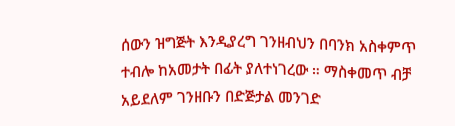ሰውን ዝግጅት እንዲያረግ ገንዘብህን በባንክ አስቀምጥ ተብሎ ከአመታት በፊት ያለተነገረው ። ማስቀመጥ ብቻ አይደለም ገንዘቡን በድጅታል መንገድ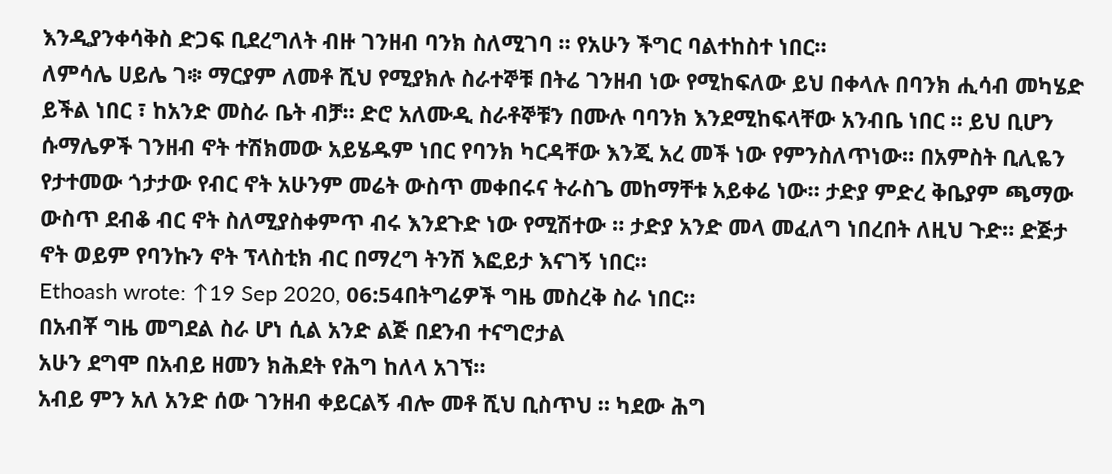እንዲያንቀሳቅስ ድጋፍ ቢደረግለት ብዙ ገንዘብ ባንክ ስለሚገባ ። የአሁን ችግር ባልተከስተ ነበር።
ለምሳሌ ሀይሌ ገ፨ ማርያም ለመቶ ሺህ የሚያክሉ ስራተኞቹ በትሬ ገንዘብ ነው የሚከፍለው ይህ በቀላሉ በባንክ ሒሳብ መካሄድ ይችል ነበር ፣ ከአንድ መስራ ቤት ብቻ። ድሮ አለሙዲ ስራቶኞቹን በሙሉ ባባንክ እንደሚከፍላቸው አንብቤ ነበር ። ይህ ቢሆን ሱማሌዎች ገንዘብ ኖት ተሽክመው አይሄዱም ነበር የባንክ ካርዳቸው እንጂ አረ መች ነው የምንስለጥነው። በአምስት ቢሊዬን የታተመው ጎታታው የብር ኖት አሁንም መሬት ውስጥ መቀበሩና ትራስጌ መከማቸቱ አይቀሬ ነው። ታድያ ምድረ ቅቤያም ጫማው ውስጥ ደብቆ ብር ኖት ስለሚያስቀምጥ ብሩ እንደጉድ ነው የሚሽተው ። ታድያ አንድ መላ መፈለግ ነበረበት ለዚህ ጉድ። ድጅታ ኖት ወይም የባንኩን ኖት ፕላስቲክ ብር በማረግ ትንሽ እፎይታ እናገኝ ነበር።
Ethoash wrote: ↑19 Sep 2020, 06:54በትግሬዎች ግዜ መስረቅ ስራ ነበር።
በአብቾ ግዜ መግደል ስራ ሆነ ሲል አንድ ልጅ በደንብ ተናግሮታል
አሁን ደግሞ በአብይ ዘመን ክሕደት የሕግ ከለላ አገኘ።
አብይ ምን አለ አንድ ሰው ገንዘብ ቀይርልኝ ብሎ መቶ ሺህ ቢስጥህ ። ካደው ሕግ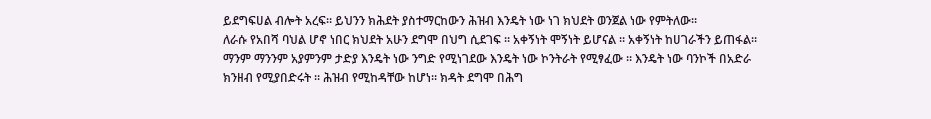ይደግፍሀል ብሎት አረፍ። ይህንን ክሕደት ያስተማርከውን ሕዝብ እንዴት ነው ነገ ክህደት ወንጀል ነው የምትለው።
ለራሱ የአበሻ ባህል ሆኖ ነበር ክህደት አሁን ደግሞ በህግ ሲደገፍ ። አቀኝነት ሞኝነት ይሆናል ። አቀኝነት ከሀገራችን ይጠፋል። ማንም ማንንም አያምንም ታድያ እንዴት ነው ንግድ የሚነገደው እንዴት ነው ኮንትራት የሚፃፈው ። እንዴት ነው ባንኮች በአድራ ክንዘብ የሚያበድሩት ። ሕዝብ የሚከዳቸው ከሆነ። ክዳት ደግሞ በሕግ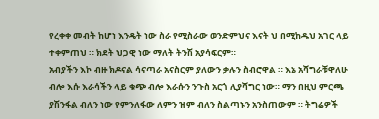የረቀቀ መብት ከሆነ እንዴት ነው ስራ የሚስራው ወንድምህና እናት ህ በሚከዱህ አገር ላይ ተቀምጠህ ። ክደት ህጋዊ ነው ማለት ትንሽ አያሳፍርም።
አብያችን እኮ ብዙ ክዶናል ሳናጣራ አናስርም ያለውን ቃሉን ስብሮዋል ። እኔ አሻግራቹዋለሁ ብሎ እሱ እራሳችን ላይ ቁጭ ብሎ እራሱን ንጉስ አርጎ ሊያሻግር ነው። ማን በዚህ ምርጫ ያሽንፋል ብለን ነው የምንለፋው ለምን ዝም ብለን ስልጣኑን አንስጠውም ። ትግሬዎች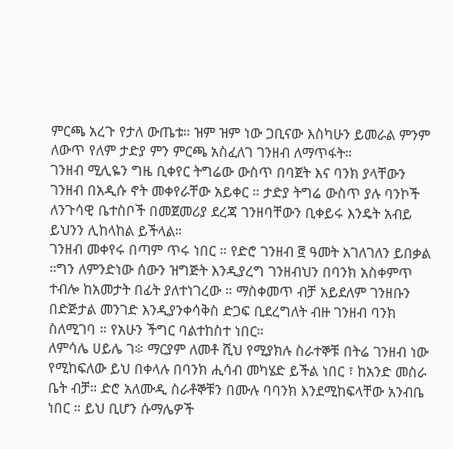ምርጫ አረጉ የታለ ውጤቱ። ዝም ዝም ነው ጋቢናው እስካሁን ይመራል ምንም ለውጥ የለም ታድያ ምን ምርጫ አስፈለገ ገንዘብ ለማጥፋት።
ገንዘብ ሚሊዬን ግዜ ቢቀየር ትግሬው ውስጥ በባጀት እና ባንክ ያላቸውን ገንዘብ በአዲሱ ኖት መቀየራቸው አይቀር ። ታድያ ትግሬ ውስጥ ያሉ ባንኮች ለንጉሳዊ ቤተስቦች በመጀመሪያ ደረጃ ገንዘባቸውን ቢቀይሩ እንዴት አብይ ይህንን ሊከላከል ይችላል።
ገንዘብ መቀየሩ በጣም ጥሩ ነበር ። የድሮ ገንዘብ ፸ ዓመት አገለገለን ይበቃል ።ግን ለምንድነው ሰውን ዝግጅት እንዲያረግ ገንዘብህን በባንክ አስቀምጥ ተብሎ ከአመታት በፊት ያለተነገረው ። ማስቀመጥ ብቻ አይደለም ገንዘቡን በድጅታል መንገድ እንዲያንቀሳቅስ ድጋፍ ቢደረግለት ብዙ ገንዘብ ባንክ ስለሚገባ ። የአሁን ችግር ባልተከስተ ነበር።
ለምሳሌ ሀይሌ ገ፨ ማርያም ለመቶ ሺህ የሚያክሉ ስራተኞቹ በትሬ ገንዘብ ነው የሚከፍለው ይህ በቀላሉ በባንክ ሒሳብ መካሄድ ይችል ነበር ፣ ከአንድ መስራ ቤት ብቻ። ድሮ አለሙዲ ስራቶኞቹን በሙሉ ባባንክ እንደሚከፍላቸው አንብቤ ነበር ። ይህ ቢሆን ሱማሌዎች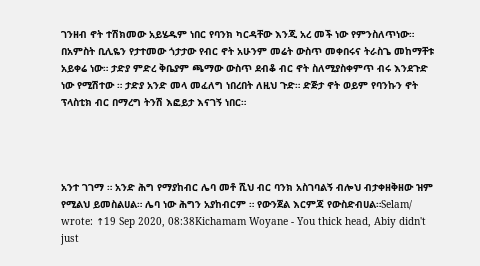ገንዘብ ኖት ተሽክመው አይሄዱም ነበር የባንክ ካርዳቸው እንጂ አረ መች ነው የምንስለጥነው። በአምስት ቢሊዬን የታተመው ጎታታው የብር ኖት አሁንም መሬት ውስጥ መቀበሩና ትራስጌ መከማቸቱ አይቀሬ ነው። ታድያ ምድረ ቅቤያም ጫማው ውስጥ ደብቆ ብር ኖት ስለሚያስቀምጥ ብሩ እንደጉድ ነው የሚሽተው ። ታድያ አንድ መላ መፈለግ ነበረበት ለዚህ ጉድ። ድጅታ ኖት ወይም የባንኩን ኖት ፕላስቲክ ብር በማረግ ትንሽ እፎይታ እናገኝ ነበር።




አንተ ገገማ ። አንድ ሕግ የማያከብር ሌባ መቶ ሺህ ብር ባንክ አስገባልኝ ብሎህ ብታቀዘቅዘው ዝም የሚልህ ይመስልሀል። ሌባ ነው ሕግን አያከብርም ። የውንጀል እርምጃ የውስድብሀል።Selam/ wrote: ↑19 Sep 2020, 08:38Kichamam Woyane - You thick head, Abiy didn't just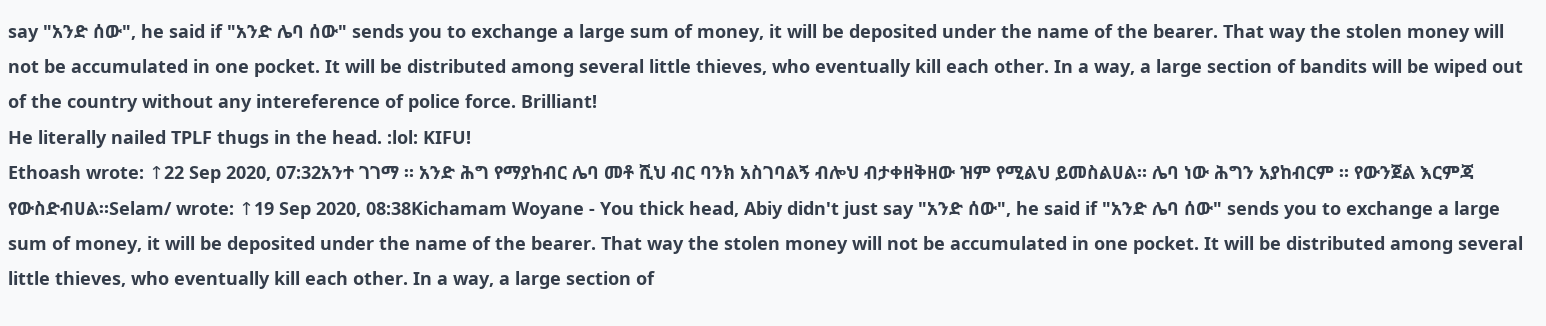say "አንድ ሰው", he said if "አንድ ሌባ ሰው" sends you to exchange a large sum of money, it will be deposited under the name of the bearer. That way the stolen money will not be accumulated in one pocket. It will be distributed among several little thieves, who eventually kill each other. In a way, a large section of bandits will be wiped out of the country without any intereference of police force. Brilliant!
He literally nailed TPLF thugs in the head. :lol: KIFU!
Ethoash wrote: ↑22 Sep 2020, 07:32አንተ ገገማ ። አንድ ሕግ የማያከብር ሌባ መቶ ሺህ ብር ባንክ አስገባልኝ ብሎህ ብታቀዘቅዘው ዝም የሚልህ ይመስልሀል። ሌባ ነው ሕግን አያከብርም ። የውንጀል እርምጃ የውስድብሀል።Selam/ wrote: ↑19 Sep 2020, 08:38Kichamam Woyane - You thick head, Abiy didn't just say "አንድ ሰው", he said if "አንድ ሌባ ሰው" sends you to exchange a large sum of money, it will be deposited under the name of the bearer. That way the stolen money will not be accumulated in one pocket. It will be distributed among several little thieves, who eventually kill each other. In a way, a large section of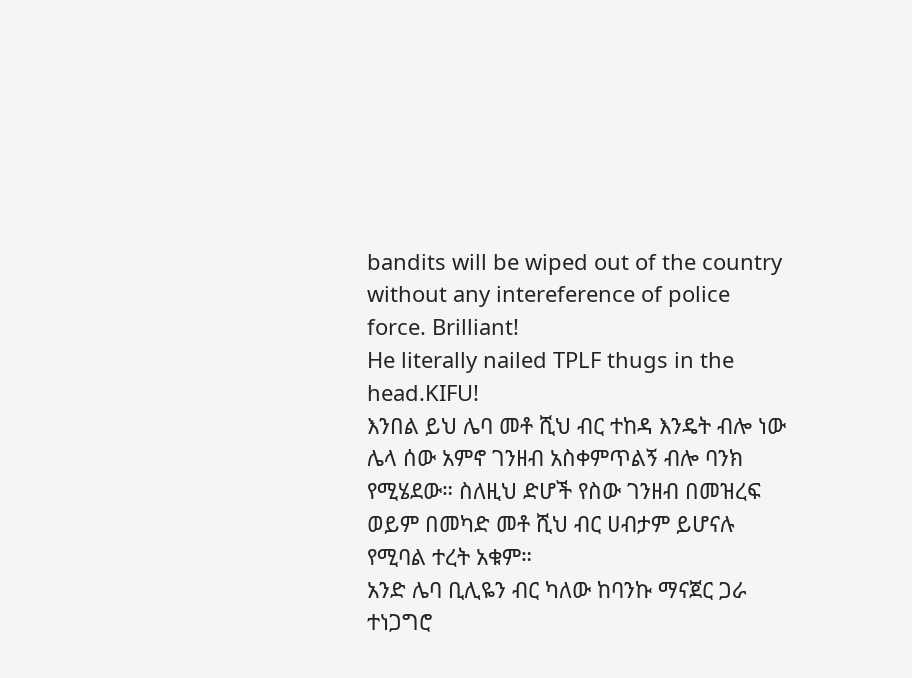bandits will be wiped out of the country without any intereference of police force. Brilliant!
He literally nailed TPLF thugs in the head.KIFU!
እንበል ይህ ሌባ መቶ ሺህ ብር ተከዳ እንዴት ብሎ ነው ሌላ ሰው አምኖ ገንዘብ አስቀምጥልኝ ብሎ ባንክ የሚሄደው። ስለዚህ ድሆች የስው ገንዘብ በመዝረፍ ወይም በመካድ መቶ ሺህ ብር ሀብታም ይሆናሉ የሚባል ተረት አቁም።
አንድ ሌባ ቢሊዬን ብር ካለው ከባንኩ ማናጀር ጋራ ተነጋግሮ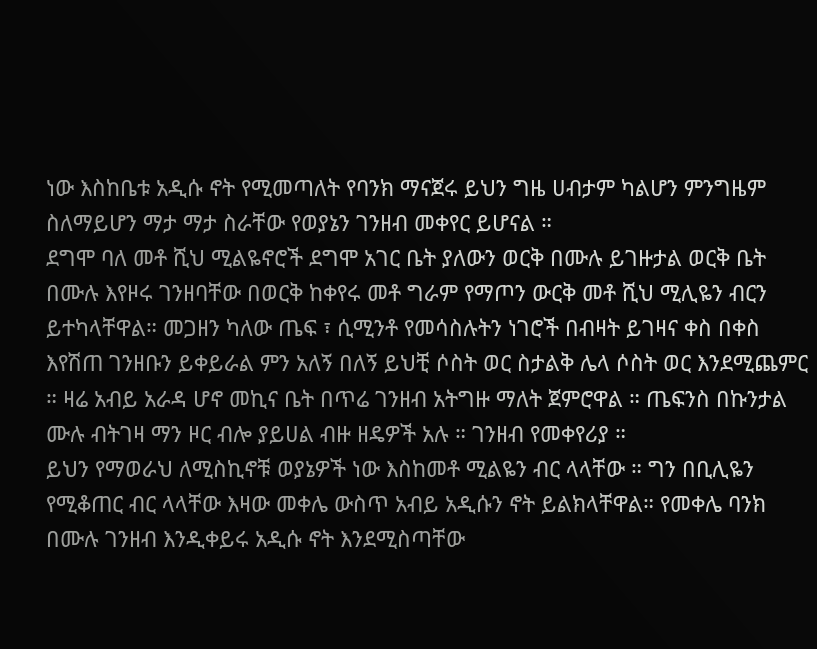ነው እስከቤቱ አዲሱ ኖት የሚመጣለት የባንክ ማናጀሩ ይህን ግዜ ሀብታም ካልሆን ምንግዜም ስለማይሆን ማታ ማታ ስራቸው የወያኔን ገንዘብ መቀየር ይሆናል ።
ደግሞ ባለ መቶ ሺህ ሚልዬኖሮች ደግሞ አገር ቤት ያለውን ወርቅ በሙሉ ይገዙታል ወርቅ ቤት በሙሉ እየዞሩ ገንዘባቸው በወርቅ ከቀየሩ መቶ ግራም የማጦን ውርቅ መቶ ሺህ ሚሊዬን ብርን ይተካላቸዋል። መጋዘን ካለው ጤፍ ፣ ሲሚንቶ የመሳስሉትን ነገሮች በብዛት ይገዛና ቀስ በቀስ እየሽጠ ገንዘቡን ይቀይራል ምን አለኝ በለኝ ይህቺ ሶስት ወር ስታልቅ ሌላ ሶስት ወር እንደሚጨምር ። ዛሬ አብይ አራዳ ሆኖ መኪና ቤት በጥሬ ገንዘብ አትግዙ ማለት ጀምሮዋል ። ጤፍንስ በኩንታል ሙሉ ብትገዛ ማን ዞር ብሎ ያይሀል ብዙ ዘዴዎች አሉ ። ገንዘብ የመቀየሪያ ።
ይህን የማወራህ ለሚስኪኖቹ ወያኔዎች ነው እስከመቶ ሚልዬን ብር ላላቸው ። ግን በቢሊዬን የሚቆጠር ብር ላላቸው እዛው መቀሌ ውስጥ አብይ አዲሱን ኖት ይልክላቸዋል። የመቀሌ ባንክ በሙሉ ገንዘብ እንዲቀይሩ አዲሱ ኖት እንደሚስጣቸው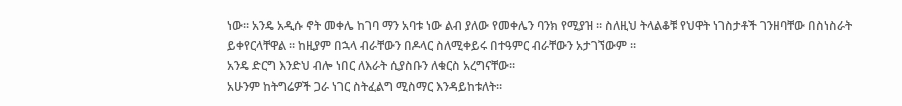ነው። አንዴ አዲሱ ኖት መቀሌ ከገባ ማን አባቱ ነው ልብ ያለው የመቀሌን ባንክ የሚያዝ ። ስለዚህ ትላልቆቹ የህዋት ነገስታቶች ገንዘባቸው በስነስራት ይቀየርላቸዋል ። ከዚያም በኋላ ብራቸውን በዶላር ስለሚቀይሩ በተዓምር ብራቸውን አታገኘውም ።
አንዴ ድርግ እንድህ ብሎ ነበር ለእራት ሲያስቡን ለቁርስ አረግናቸው።
አሁንም ከትግሬዎች ጋራ ነገር ስትፈልግ ሚስማር እንዳይከቱለት።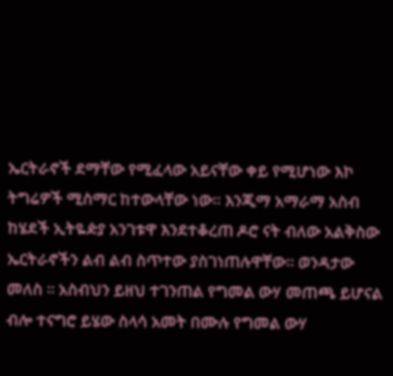ኤርትራኖች ደማቸው የሚፈላው አይናቸው ቀይ የሚሆነው እኮ ትግሬዎች ሚስማር ከተውላቸው ነው። እንጂማ አማራማ አስብ ከሄደች ኢትዬዽያ አንገቱዋ እንደተቆረጠ ዶሮ ናት ብለው አልቅስው ኤርትራኖችን ልብ ልብ ስጥተው ያስገነጠሉዋቸው። ወንዳታው መለስ ። አስብህን ይዘህ ተገንጠል የግመል ውሃ መጠጫ ይሆናል ብሎ ተናግሮ ይሄው ስላሳ አመት በሙሉ የግመል ውሃ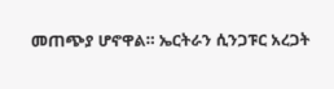መጠጭያ ሆኖዋል። ኤርትራን ሲንጋፑር አረጋት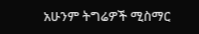አሁንም ትግሬዎች ሚስማር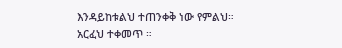እንዳይከቱልህ ተጠንቀቅ ነው የምልህ። አርፈህ ተቀመጥ ።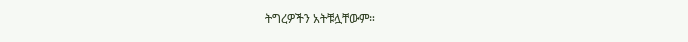ትግረዎችን አትቹሏቸውም።